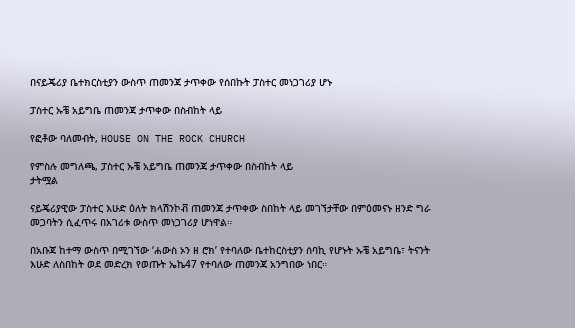በናይጄሪያ ቤተክርስቲያን ውስጥ ጠመንጃ ታጥቀው የሰበኩት ፓስተር መነጋገሪያ ሆኑ

ፓስተር ኡቼ አይግቤ ጠመንጃ ታጥቀው በስብከት ላይ

የፎቶው ባለመብት, HOUSE ON THE ROCK CHURCH

የምስሉ መግለጫ, ፓስተር ኡቼ አይግቤ ጠመንጃ ታጥቀው በስብከት ላይ
ታትሟል

ናይጄሪያዊው ፓስተር እሁድ ዕለት ክላሽንኮቭ ጠመንጃ ታጥቀው ስበከት ላይ መገኘታቸው በምዕመናኑ ዘንድ ግራ መጋባትን ሲፈጥሩ በአገሪቱ ውስጥ መነጋገሪያ ሆነዋል።

በአቡጃ ከተማ ውስጥ በሚገኘው ‘ሐውስ ኦን ዘ ሮክ’ የተባለው ቤተከርስቲያን ሰባኪ የሆኑት ኡቼ አይግቤ፣ ትናንት እሁድ ለስበከት ወደ መድረክ የወጡት ኤኬ47 የተባለው ጠመንጃ አንግበው ነበር።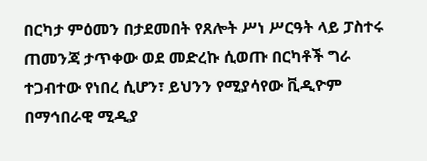በርካታ ምዕመን በታደመበት የጸሎት ሥነ ሥርዓት ላይ ፓስተሩ ጠመንጃ ታጥቀው ወደ መድረኩ ሲወጡ በርካቶች ግራ ተጋብተው የነበረ ሲሆን፣ ይህንን የሚያሳየው ቪዲዮም በማኅበራዊ ሚዲያ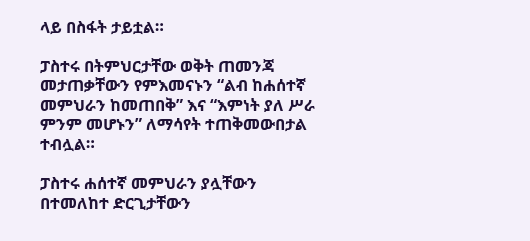ላይ በስፋት ታይቷል።

ፓስተሩ በትምህርታቸው ወቅት ጠመንጃ መታጠቃቸውን የምእመናኑን “ልብ ከሐሰተኛ መምህራን ከመጠበቅ” እና “እምነት ያለ ሥራ ምንም መሆኑን” ለማሳየት ተጠቅመውበታል ተብሏል።

ፓስተሩ ሐሰተኛ መምህራን ያሏቸውን በተመለከተ ድርጊታቸውን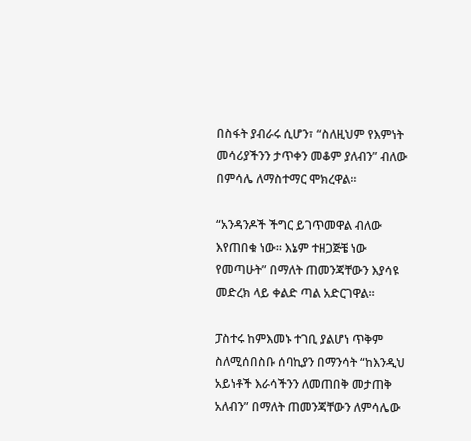በስፋት ያብራሩ ሲሆን፣ “ስለዚህም የእምነት መሳሪያችንን ታጥቀን መቆም ያለብን” ብለው በምሳሌ ለማስተማር ሞክረዋል።

“አንዳንዶች ችግር ይገጥመዋል ብለው እየጠበቁ ነው። እኔም ተዘጋጅቼ ነው የመጣሁት” በማለት ጠመንጃቸውን እያሳዩ መድረክ ላይ ቀልድ ጣል አድርገዋል።

ፓስተሩ ከምእመኑ ተገቢ ያልሆነ ጥቅም ስለሚሰበስቡ ሰባኪያን በማንሳት “ከእንዲህ አይነቶች እራሳችንን ለመጠበቅ መታጠቅ አለብን” በማለት ጠመንጃቸውን ለምሳሌው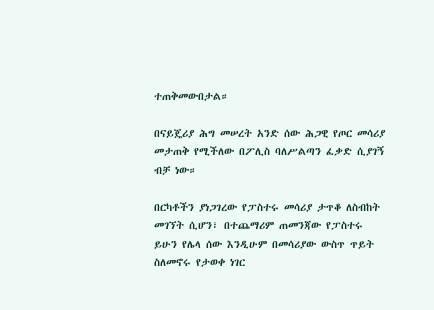ተጠቅመውበታል።

በናይጄሪያ ሕግ መሠረት አንድ ሰው ሕጋዊ የጦር መሳሪያ መታጠቅ የሚችለው በፖሊስ ባለሥልጣን ፈቃድ ሲያገኝ ብቻ ነው።

በርካቶችን ያነጋገረው የፓስተሩ መሳሪያ ታጥቆ ለስብከት መገኘት ሲሆን፣ በተጨማሪም ጠመንጃው የፓስተሩ ይሁን የሌላ ሰው እንዲሁም በመሳሪያው ውስጥ ጥይት ስለመኖሩ የታወቀ ነገር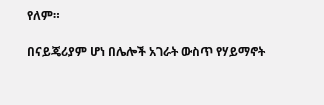የለም።

በናይጄሪያም ሆነ በሌሎች አገራት ውስጥ የሃይማኖት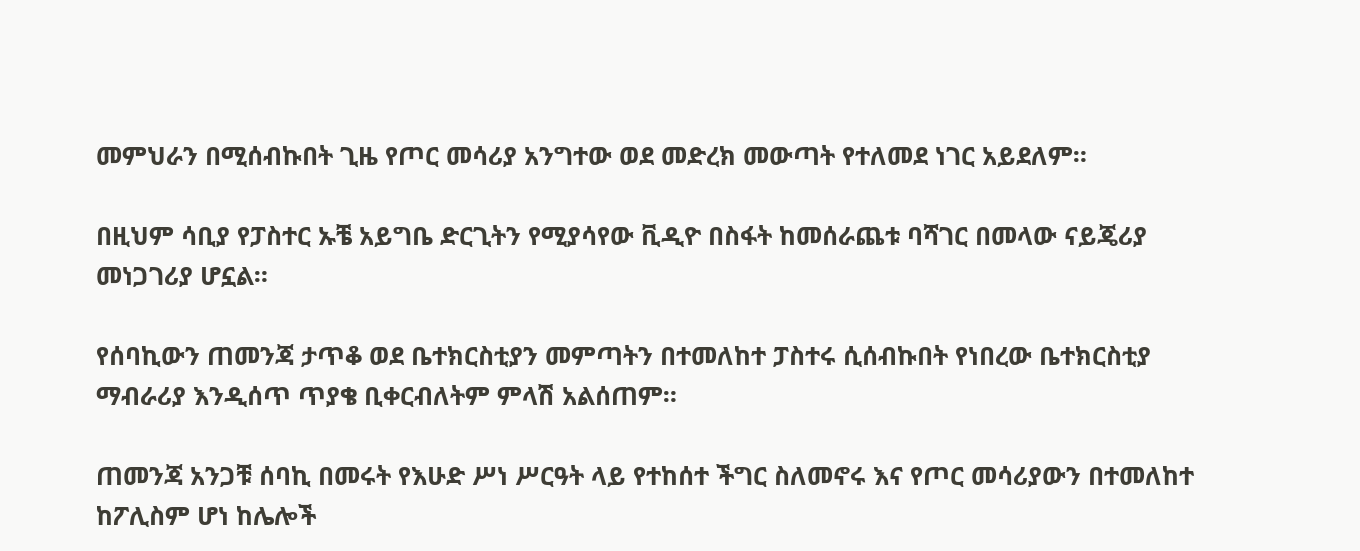መምህራን በሚሰብኩበት ጊዜ የጦር መሳሪያ አንግተው ወደ መድረክ መውጣት የተለመደ ነገር አይደለም።

በዚህም ሳቢያ የፓስተር ኡቼ አይግቤ ድርጊትን የሚያሳየው ቪዲዮ በስፋት ከመሰራጨቱ ባሻገር በመላው ናይጄሪያ መነጋገሪያ ሆኗል።

የሰባኪውን ጠመንጃ ታጥቆ ወደ ቤተክርስቲያን መምጣትን በተመለከተ ፓስተሩ ሲሰብኩበት የነበረው ቤተክርስቲያ ማብራሪያ እንዲሰጥ ጥያቄ ቢቀርብለትም ምላሽ አልሰጠም።

ጠመንጃ አንጋቹ ሰባኪ በመሩት የእሁድ ሥነ ሥርዓት ላይ የተከሰተ ችግር ስለመኖሩ እና የጦር መሳሪያውን በተመለከተ ከፖሊስም ሆነ ከሌሎች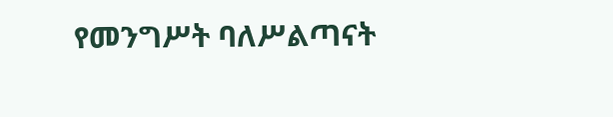የመንግሥት ባለሥልጣናት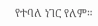የተባለ ነገር የለም።